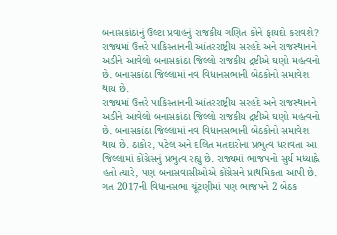બનાસકાંઠાનું ઉલ્ટા પ્રવાહનું રાજકીય ગણિત કોને ફાયદો કરાવશે?
રાજ્યમાં ઉત્તરે પાકિસ્તાનની આંતરરાષ્ટ્રીય સરહદે અને રાજસ્થાનને અડીને આવેલો બનાસકાંઠા જિલ્લો રાજકીય દ્રષ્ટીએ ઘણો મહત્વનો છે. બનાસકાંઠા જિલ્લામાં નવ વિધાનસભાની બેઠકોનો સમાવેશ થાય છે.
રાજ્યમાં ઉત્તરે પાકિસ્તાનની આંતરરાષ્ટ્રીય સરહદે અને રાજસ્થાનને અડીને આવેલો બનાસકાંઠા જિલ્લો રાજકીય દ્રષ્ટીએ ઘણો મહત્વનો છે. બનાસકાંઠા જિલ્લામાં નવ વિધાનસભાની બેઠકોનો સમાવેશ થાય છે. ઠાકોર, પટેલ અને દલિત મતદારોના પ્રભુત્વ ધરાવતા આ જિલ્લામાં કોંગ્રેસનું પ્રભુત્વ રહ્યુ છે. રાજ્યમાં ભાજપનો સુર્ય મધ્યાહ્ને હતો ત્યારે, પણ બનાસવાસીઓએ કોંગ્રેસને પ્રાથમિકતા આપી છે. ગત 2017ની વિધાનસભા ચૂંટણીમાં પણ ભાજપને 2 બેઠક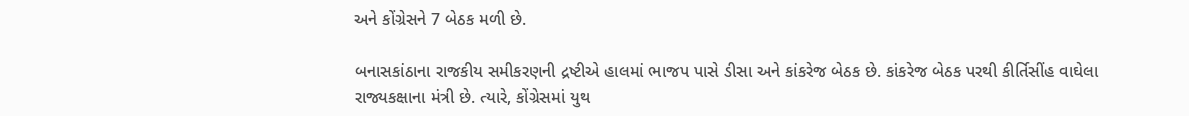અને કોંગ્રેસને 7 બેઠક મળી છે.

બનાસકાંઠાના રાજકીય સમીકરણની દ્રષ્ટીએ હાલમાં ભાજપ પાસે ડીસા અને કાંકરેજ બેઠક છે. કાંકરેજ બેઠક પરથી કીર્તિસીંહ વાઘેલા રાજ્યકક્ષાના મંત્રી છે. ત્યારે, કોંગ્રેસમાં યુથ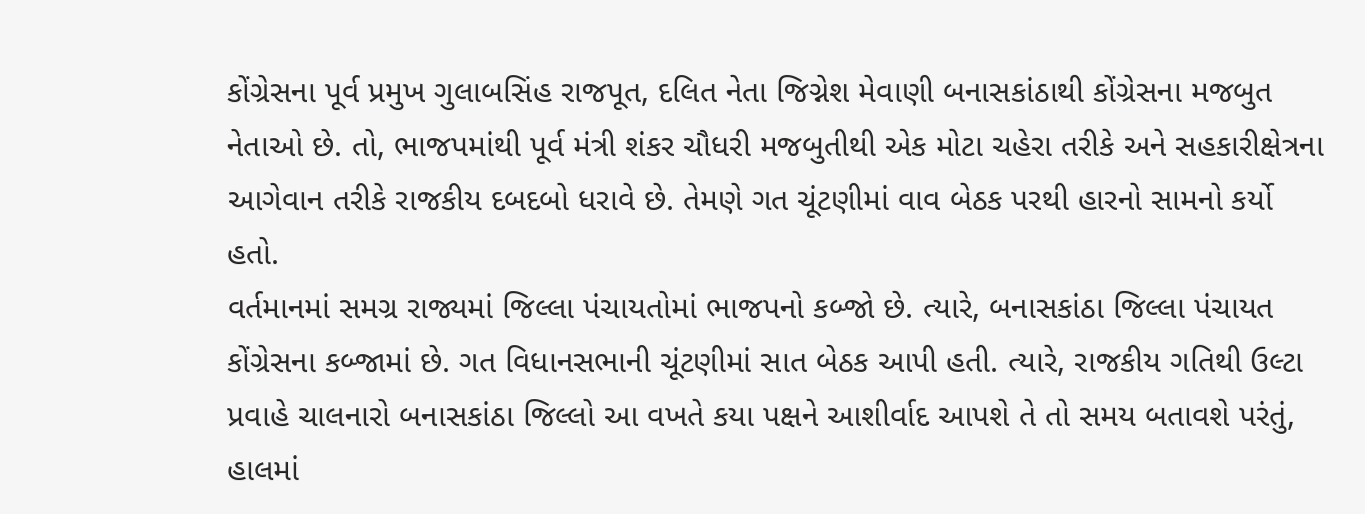કોંગ્રેસના પૂર્વ પ્રમુખ ગુલાબસિંહ રાજપૂત, દલિત નેતા જિગ્નેશ મેવાણી બનાસકાંઠાથી કોંગ્રેસના મજબુત નેતાઓ છે. તો, ભાજપમાંથી પૂર્વ મંત્રી શંકર ચૌધરી મજબુતીથી એક મોટા ચહેરા તરીકે અને સહકારીક્ષેત્રના આગેવાન તરીકે રાજકીય દબદબો ધરાવે છે. તેમણે ગત ચૂંટણીમાં વાવ બેઠક પરથી હારનો સામનો કર્યો હતો.
વર્તમાનમાં સમગ્ર રાજ્યમાં જિલ્લા પંચાયતોમાં ભાજપનો કબ્જો છે. ત્યારે, બનાસકાંઠા જિલ્લા પંચાયત કોંગ્રેસના કબ્જામાં છે. ગત વિધાનસભાની ચૂંટણીમાં સાત બેઠક આપી હતી. ત્યારે, રાજકીય ગતિથી ઉલ્ટા પ્રવાહે ચાલનારો બનાસકાંઠા જિલ્લો આ વખતે કયા પક્ષને આશીર્વાદ આપશે તે તો સમય બતાવશે પરંતું, હાલમાં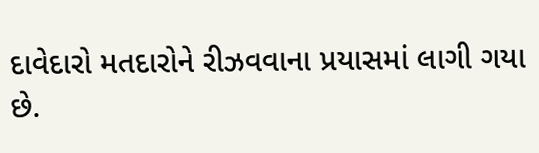દાવેદારો મતદારોને રીઝવવાના પ્રયાસમાં લાગી ગયા છે.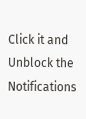Click it and Unblock the Notifications